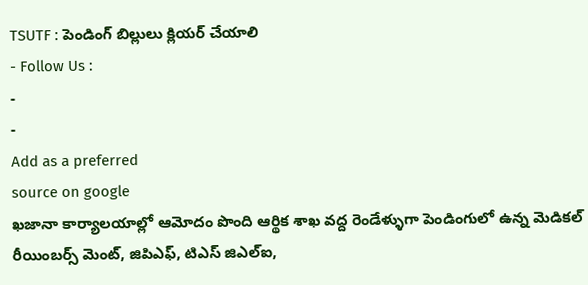TSUTF : పెండింగ్ బిల్లులు క్లియర్ చేయాలి
- Follow Us :
-
-
Add as a preferred
source on google
ఖజానా కార్యాలయాల్లో ఆమోదం పొంది ఆర్థిక శాఖ వద్ద రెండేళ్ళుగా పెండింగులో ఉన్న మెడికల్ రీయింబర్స్ మెంట్, జిపిఎఫ్, టిఎస్ జిఎల్ఐ,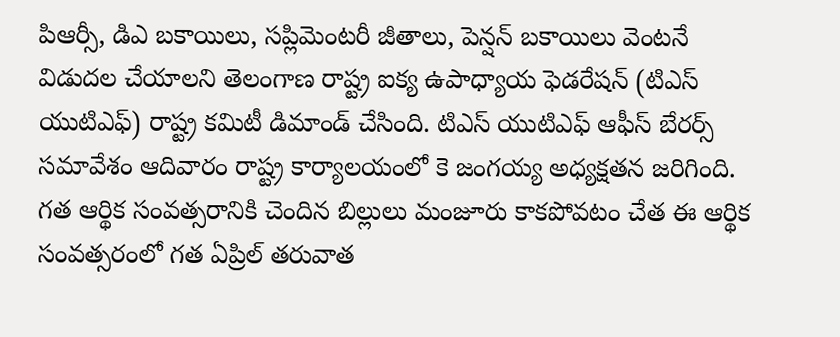పిఆర్సీ, డిఎ బకాయిలు, సప్లిమెంటరీ జీతాలు, పెన్షన్ బకాయిలు వెంటనే విడుదల చేయాలని తెలంగాణ రాష్ట్ర ఐక్య ఉపాధ్యాయ ఫెడరేషన్ (టిఎస్ యుటిఎఫ్) రాష్ట్ర కమిటీ డిమాండ్ చేసింది. టిఎస్ యుటిఎఫ్ ఆఫీస్ బేరర్స్ సమావేశం ఆదివారం రాష్ట్ర కార్యాలయంలో కె జంగయ్య అధ్యక్షతన జరిగింది. గత ఆర్థిక సంవత్సరానికి చెందిన బిల్లులు మంజూరు కాకపోవటం చేత ఈ ఆర్థిక సంవత్సరంలో గత ఏప్రిల్ తరువాత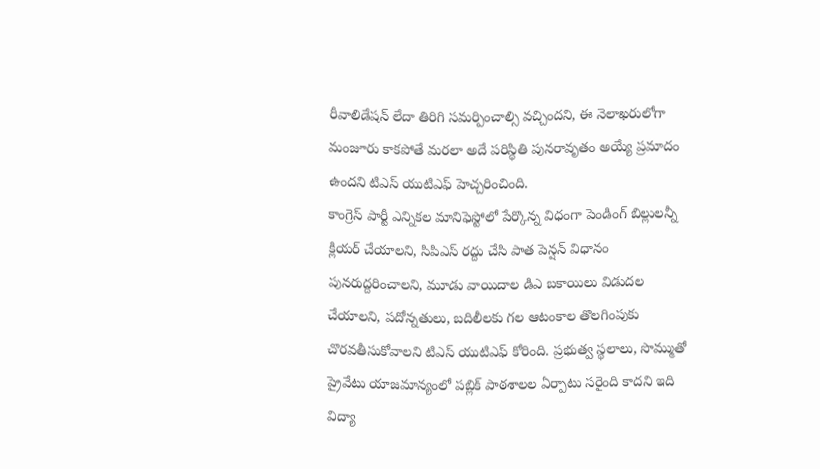రీవాలిడేషన్ లేదా తిరిగి సమర్పించాల్సి వచ్చిందని, ఈ నెలాఖరులోగా మంజూరు కాకపోతే మరలా అదే పరిస్థితి పునరావృతం అయ్యే ప్రమాదం ఉందని టిఎస్ యుటిఎఫ్ హెచ్చరించింది.
కాంగ్రెస్ పార్టీ ఎన్నికల మానిఫెస్టోలో పేర్కొన్న విధంగా పెండింగ్ బిల్లులన్నీ క్లియర్ చేయాలని, సిపిఎస్ రద్దు చేసి పాత పెన్షన్ విధానం పునరుద్దరించాలని, మూడు వాయిదాల డిఎ బకాయిలు విడుదల చేయాలని, పదోన్నతులు, బదిలీలకు గల ఆటంకాల తొలగింపుకు చొరవతీసుకోవాలని టిఎస్ యుటిఎఫ్ కోరింది. ప్రభుత్వ స్థలాలు, సొమ్ముతో ప్రైవేటు యాజమాన్యంలో పబ్లిక్ పాఠశాలల ఏర్పాటు సరైంది కాదని ఇది విద్యా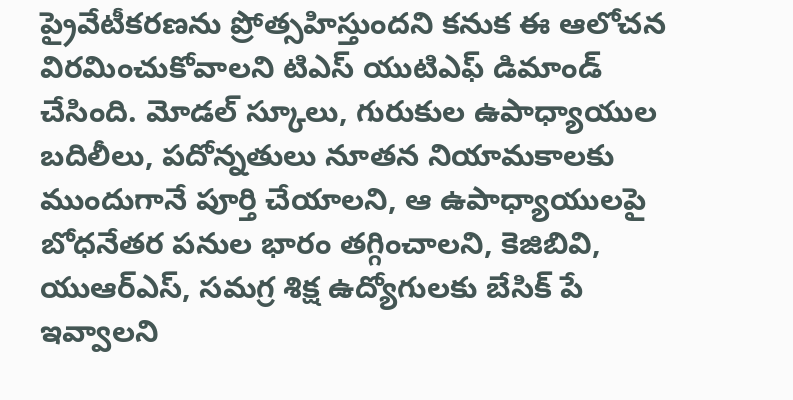ప్రైవేటీకరణను ప్రోత్సహిస్తుందని కనుక ఈ ఆలోచన విరమించుకోవాలని టిఎస్ యుటిఎఫ్ డిమాండ్ చేసింది. మోడల్ స్కూలు, గురుకుల ఉపాధ్యాయుల బదిలీలు, పదోన్నతులు నూతన నియామకాలకు ముందుగానే పూర్తి చేయాలని, ఆ ఉపాధ్యాయులపై బోధనేతర పనుల భారం తగ్గించాలని, కెజిబివి, యుఆర్ఎస్, సమగ్ర శిక్ష ఉద్యోగులకు బేసిక్ పే ఇవ్వాలని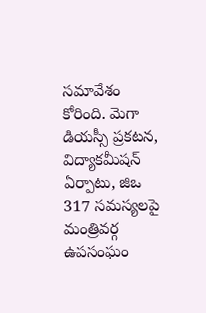సమావేశం కోరింది. మెగా డియస్సీ ప్రకటన, విద్యాకమీషన్ ఏర్పాటు, జిఒ 317 సమస్యలపై మంత్రివర్గ ఉపసంఘం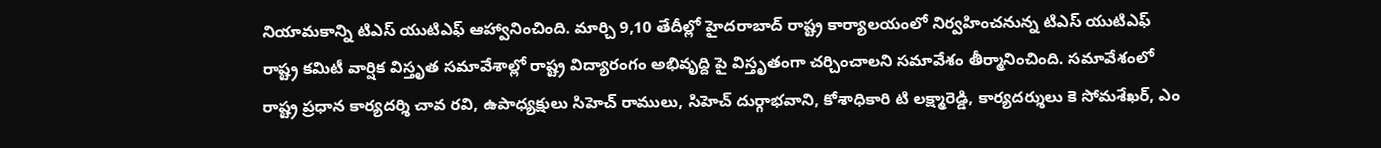నియామకాన్ని టిఎస్ యుటిఎఫ్ ఆహ్వానించింది. మార్చి 9,10 తేదీల్లో హైదరాబాద్ రాష్ట్ర కార్యాలయంలో నిర్వహించనున్న టిఎస్ యుటిఎఫ్ రాష్ట్ర కమిటీ వార్షిక విస్తృత సమావేశాల్లో రాష్ట్ర విద్యారంగం అభివృద్ది పై విస్తృతంగా చర్చించాలని సమావేశం తీర్మానించింది. సమావేశంలో రాష్ట్ర ప్రధాన కార్యదర్శి చావ రవి, ఉపాధ్యక్షులు సిహెచ్ రాములు, సిహెచ్ దుర్గాభవాని, కోశాధికారి టి లక్ష్మారెడ్డి, కార్యదర్శులు కె సోమశేఖర్, ఎం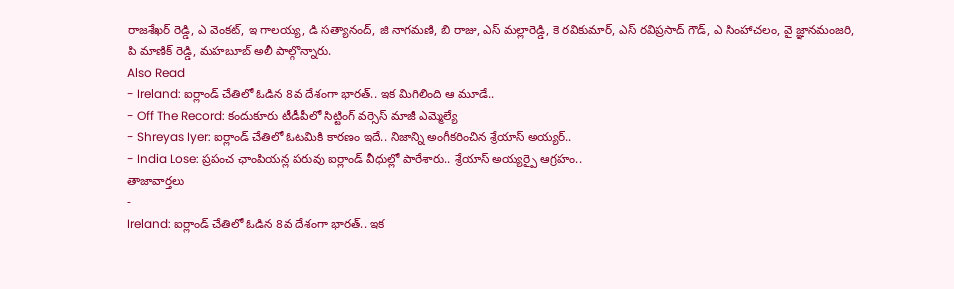రాజశేఖర్ రెడ్డి, ఎ వెంకట్, ఇ గాలయ్య, డి సత్యానంద్, జి నాగమణి, బి రాజు, ఎస్ మల్లారెడ్డి, కె రవికుమార్, ఎస్ రవిప్రసాద్ గౌడ్, ఎ సింహాచలం, వై జ్ఞానమంజరి, పి మాణిక్ రెడ్డి, మహబూబ్ అలీ పాల్గొన్నారు.
Also Read
- Ireland: ఐర్లాండ్ చేతిలో ఓడిన 8వ దేశంగా భారత్.. ఇక మిగిలింది ఆ మూడే..
- Off The Record: కందుకూరు టీడీపీలో సిట్టింగ్ వర్సెస్ మాజీ ఎమ్మెల్యే
- Shreyas Iyer: ఐర్లాండ్ చేతిలో ఓటమికి కారణం ఇదే.. నిజాన్ని అంగీకరించిన శ్రేయాస్ అయ్యర్..
- India Lose: ప్రపంచ ఛాంపియన్ల పరువు ఐర్లాండ్ వీధుల్లో పారేశారు.. శ్రేయాస్ అయ్యర్పై ఆగ్రహం..
తాజావార్తలు
-
Ireland: ఐర్లాండ్ చేతిలో ఓడిన 8వ దేశంగా భారత్.. ఇక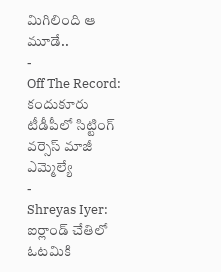మిగిలింది ఆ మూడే..
-
Off The Record: కందుకూరు టీడీపీలో సిట్టింగ్ వర్సెస్ మాజీ ఎమ్మెల్యే
-
Shreyas Iyer: ఐర్లాండ్ చేతిలో ఓటమికి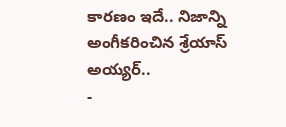కారణం ఇదే.. నిజాన్ని అంగీకరించిన శ్రేయాస్ అయ్యర్..
-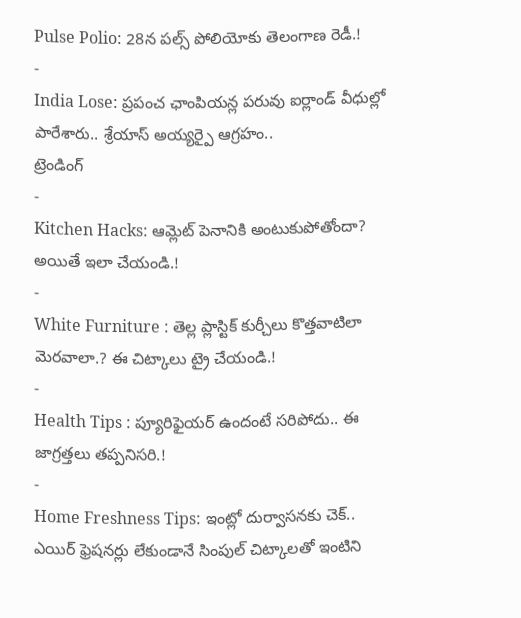Pulse Polio: 28న పల్స్ పోలియోకు తెలంగాణ రెడీ.!
-
India Lose: ప్రపంచ ఛాంపియన్ల పరువు ఐర్లాండ్ వీధుల్లో పారేశారు.. శ్రేయాస్ అయ్యర్పై ఆగ్రహం..
ట్రెండింగ్
-
Kitchen Hacks: ఆమ్లెట్ పెనానికి అంటుకుపోతోందా? అయితే ఇలా చేయండి.!
-
White Furniture : తెల్ల ప్లాస్టిక్ కుర్చీలు కొత్తవాటిలా మెరవాలా.? ఈ చిట్కాలు ట్రై చేయండి.!
-
Health Tips : ప్యూరిఫైయర్ ఉందంటే సరిపోదు.. ఈ జాగ్రత్తలు తప్పనిసరి.!
-
Home Freshness Tips: ఇంట్లో దుర్వాసనకు చెక్.. ఎయిర్ ఫ్రెషనర్లు లేకుండానే సింపుల్ చిట్కాలతో ఇంటిని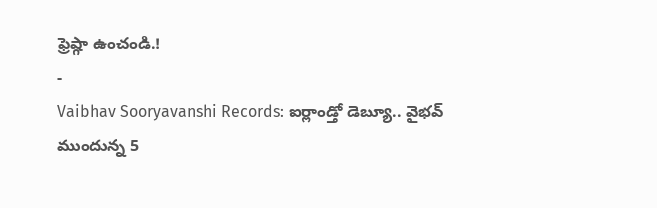ఫ్రెష్గా ఉంచండి.!
-
Vaibhav Sooryavanshi Records: ఐర్లాండ్తో డెబ్యూ.. వైభవ్ ముందున్న 5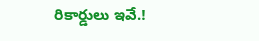రికార్డులు ఇవే.!